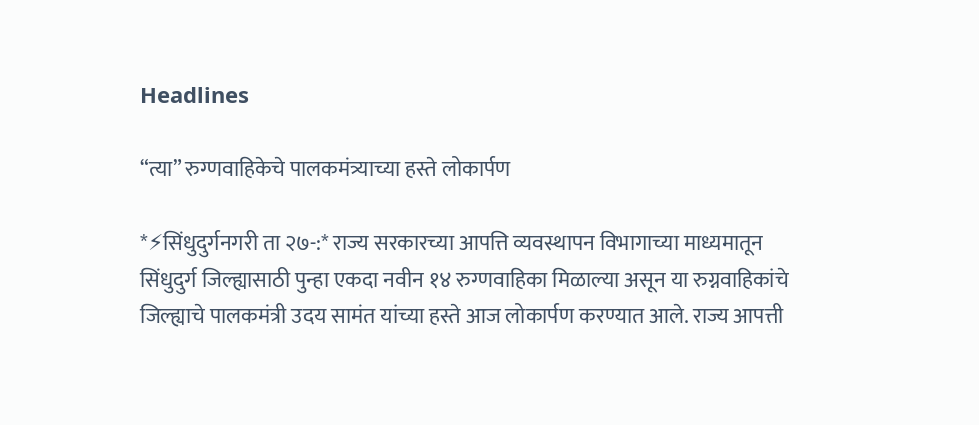Headlines

“त्या” रुग्णवाहिकेचे पालकमंत्र्याच्या हस्ते लोकार्पण

*⚡सिंधुदुर्गनगरी ता २७-:* राज्य सरकारच्या आपत्ति व्यवस्थापन विभागाच्या माध्यमातून सिंधुदुर्ग जिल्ह्यासाठी पुन्हा एकदा नवीन १४ रुग्णवाहिका मिळाल्या असून या रुग्नवाहिकांचे जिल्ह्याचे पालकमंत्री उदय सामंत यांच्या हस्ते आज लोकार्पण करण्यात आले. राज्य आपत्ती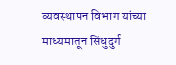व्यवस्थापन विभाग यांच्या माध्यमातून सिंधुदुर्ग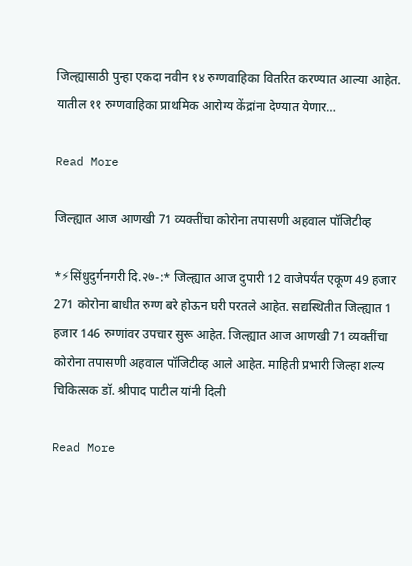जिल्ह्यासाठी पुन्हा एकदा नवीन १४ रुग्णवाहिका वितरित करण्यात आल्या आहेत. यातील ११ रुग्णवाहिका प्राथमिक आरोग्य केंद्रांना देण्यात येणार…

Read More

जिल्ह्यात आज आणखी 71 व्यक्तींचा कोरोना तपासणी अहवाल पॉजिटीव्ह

*⚡सिंधुदुर्गनगरी दि.२७-:* जिल्ह्यात आज दुपारी 12 वाजेपर्यंत एकूण 49 हजार 271 कोरोना बाधीत रुग्ण बरे होऊन घरी परतले आहेत. सद्यस्थितीत जिल्ह्यात 1 हजार 146 रुग्णांवर उपचार सुरू आहेत. जिल्ह्यात आज आणखी 71 व्यक्तींचा कोरोना तपासणी अहवाल पॉजिटीव्ह आले आहेत. माहिती प्रभारी जिल्हा शल्य चिकित्सक डॉ. श्रीपाद पाटील यांनी दिली

Read More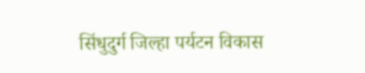सिंधुदुर्ग जिल्हा पर्यटन विकास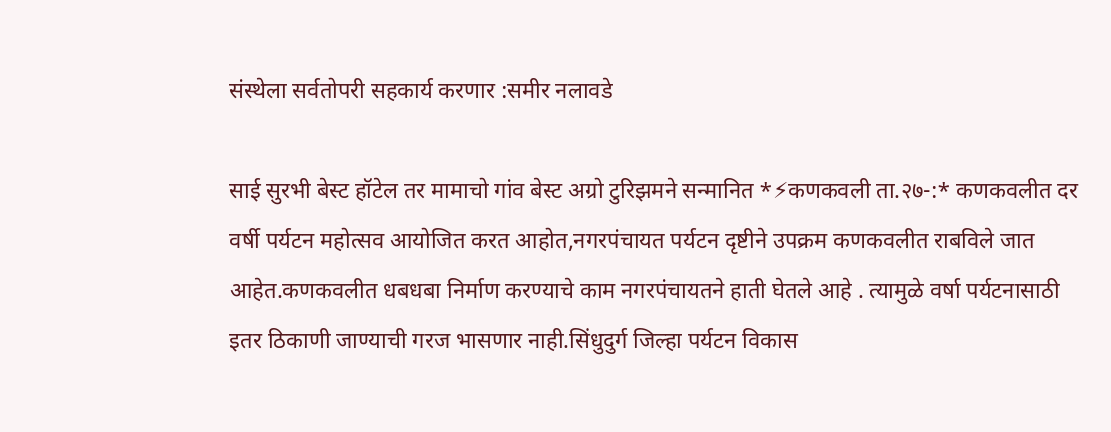संस्थेला सर्वतोपरी सहकार्य करणार :समीर नलावडे

साई सुरभी बेस्ट हॉटेल तर मामाचो गांव बेस्ट अग्रो टुरिझमने सन्मानित *⚡कणकवली ता.२७-:* कणकवलीत दर वर्षी पर्यटन महोत्सव आयोजित करत आहोत,नगरपंचायत पर्यटन दृष्टीने उपक्रम कणकवलीत राबविले जात आहेत.कणकवलीत धबधबा निर्माण करण्याचे काम नगरपंचायतने हाती घेतले आहे . त्यामुळे वर्षा पर्यटनासाठी इतर ठिकाणी जाण्याची गरज भासणार नाही.सिंधुदुर्ग जिल्हा पर्यटन विकास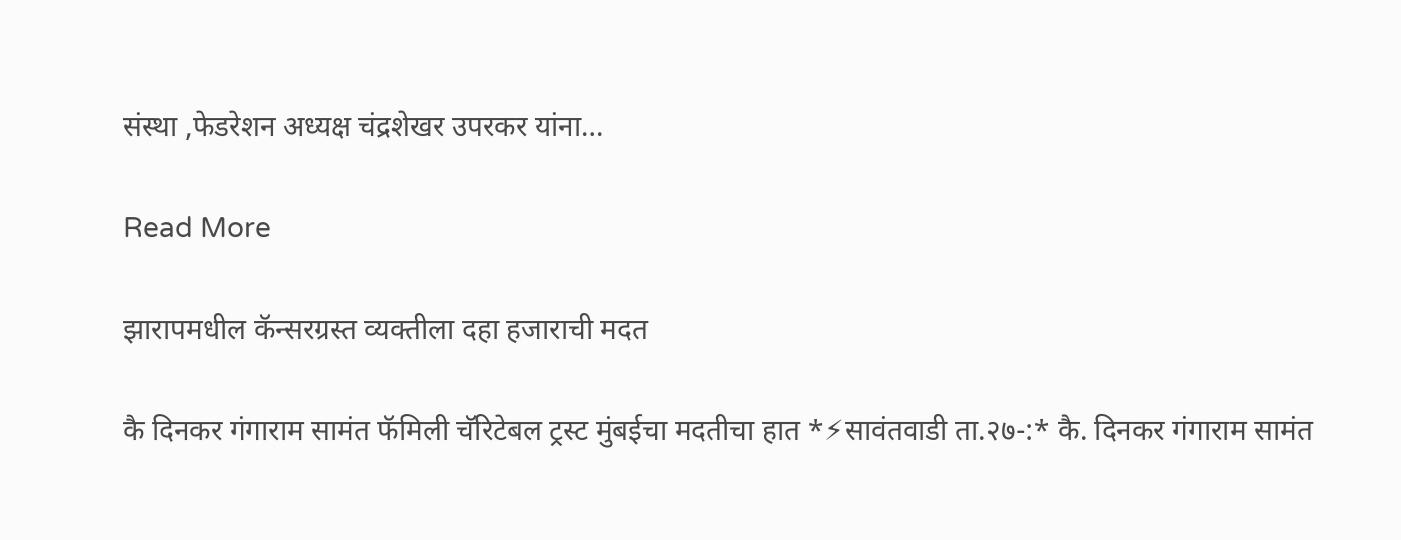संस्था ,फेडरेशन अध्यक्ष चंद्रशेखर उपरकर यांना…

Read More

झारापमधील कॅन्सरग्रस्त व्यक्तीला दहा हजाराची मदत

कै दिनकर गंगाराम सामंत फॅमिली चॅरिटेबल ट्रस्ट मुंबईचा मदतीचा हात *⚡सावंतवाडी ता.२७-:* कै. दिनकर गंगाराम सामंत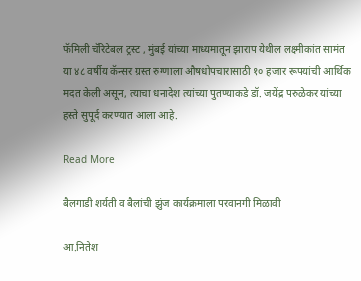फॅमिली चॅरिटेबल ट्रस्ट , मुंबई यांच्या माध्यमातून झाराप येथील लक्ष्मीकांत सामंत या ४८ वर्षीय कॅन्सर ग्रस्त रुग्णाला औषधोपचारासाठी १० हजार रूपयांची आर्थिक मदत केली असून, त्याचा धनादेश त्यांच्या पुतण्याकडे डॉ. जयेंद्र परुळेकर यांच्या हस्ते सुपूर्द करण्यात आला आहे.

Read More

बैलगाडी शर्यती व बैलांची झुंज कार्यक्रमाला परवानगी मिळावी

आ.नितेश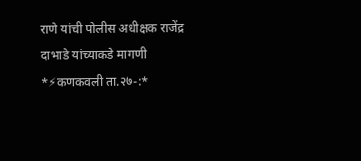राणे यांची पोलीस अधीक्षक राजेंद्र दाभाडे यांच्याकडे मागणी *⚡कणकवली ता.२७-:*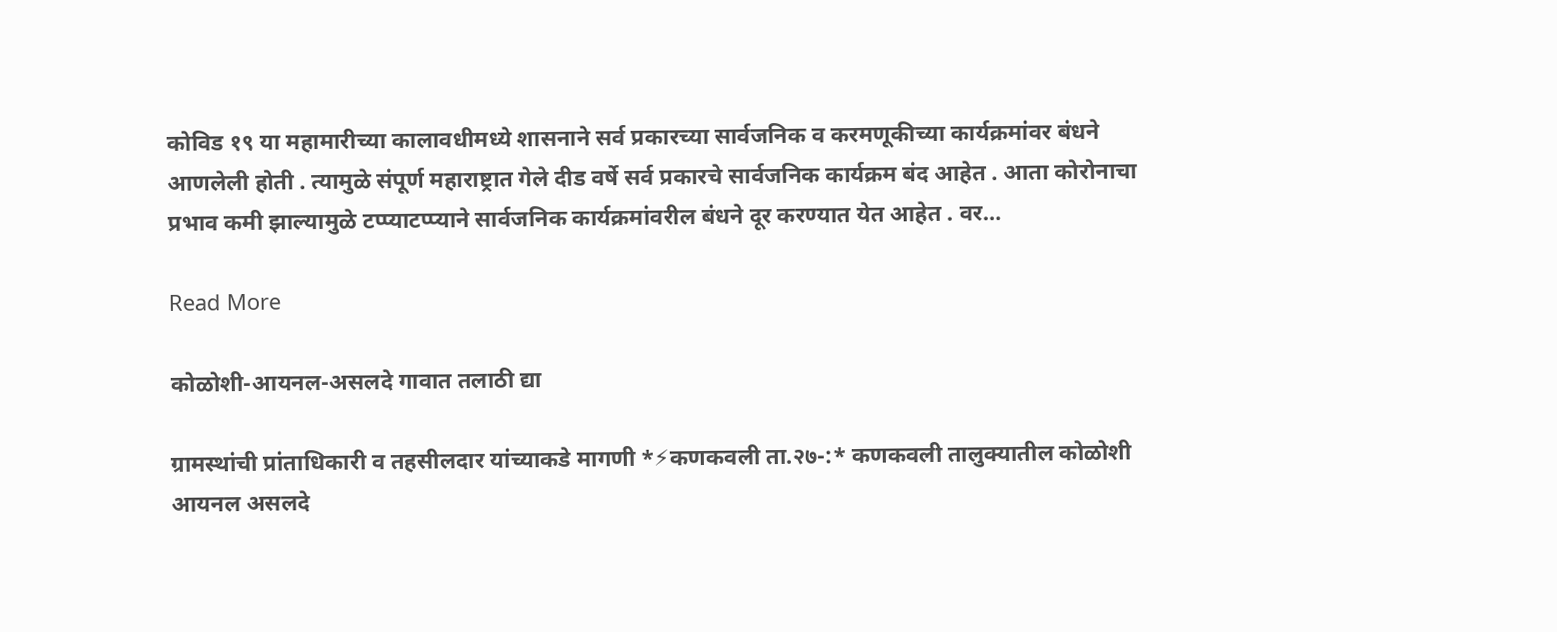कोविड १९ या महामारीच्या कालावधीमध्ये शासनाने सर्व प्रकारच्या सार्वजनिक व करमणूकीच्या कार्यक्रमांवर बंधने आणलेली होती . त्यामुळे संपूर्ण महाराष्ट्रात गेले दीड वर्षे सर्व प्रकारचे सार्वजनिक कार्यक्रम बंद आहेत . आता कोरोनाचा प्रभाव कमी झाल्यामुळे टप्प्याटप्प्याने सार्वजनिक कार्यक्रमांवरील बंधने दूर करण्यात येत आहेत . वर…

Read More

कोळोशी-आयनल-असलदे गावात तलाठी द्या

ग्रामस्थांची प्रांताधिकारी व तहसीलदार यांच्याकडे मागणी *⚡कणकवली ता.२७-:* कणकवली तालुक्यातील कोळोशी आयनल असलदे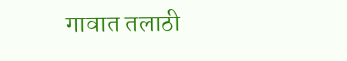गावात तलाठी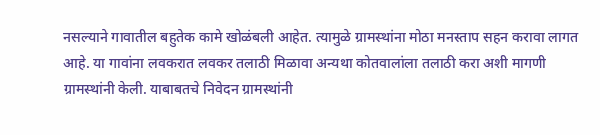नसल्याने गावातील बहुतेक कामे खोळंबली आहेत. त्यामुळे ग्रामस्थांना मोठा मनस्ताप सहन करावा लागत आहे. या गावांना लवकरात लवकर तलाठी मिळावा अन्यथा कोतवालांला तलाठी करा अशी मागणी ग्रामस्थांनी केली. याबाबतचे निवेदन ग्रामस्थांनी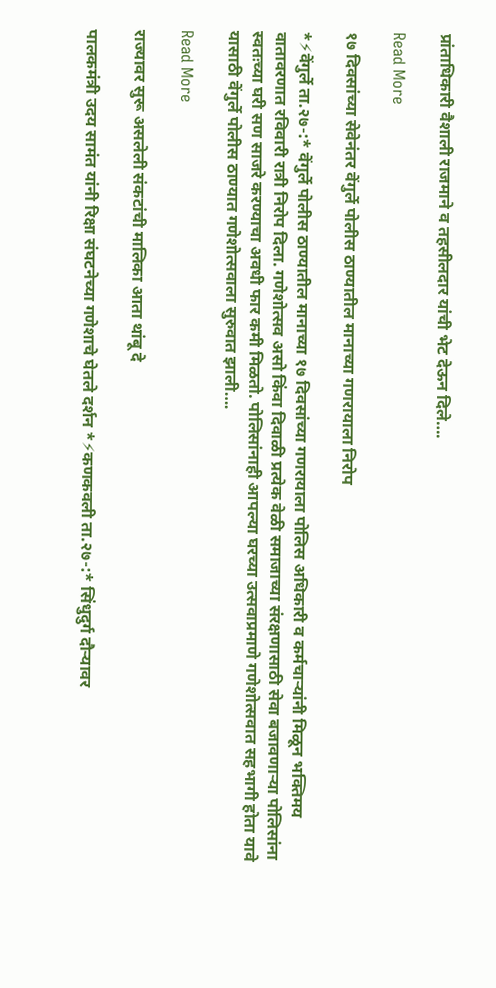प्रांताधिकारी वैशाली राजमाने व तहसीलदार यांची भेट देऊन दिले….

Read More

१७ दिवसांच्या सेवेनंतर वेंगुर्ले पोलीस ठाण्यातील मानाच्या गणरायाला निरोप

*⚡वेंगुर्ले ता.२७-:* वेंगुर्ले पोलीस ठाण्यातील मानाच्या १७ दिवसांच्या गणरायाला पोलिस अधिकारी व कर्मचाऱ्यांनी मिळून भक्तिमय वातावरणात रविवारी रात्री निरोप दिला. गणेशोत्सव असो किंवा दिवाळी प्रत्येक वेळी समाजाच्या संरक्षणासाठी सेवा बजावणाऱ्या पोलिसांना स्वतःच्या घरी सण साजरे करण्याचा अवधी फार कमी मिळतो. पोलिसांनाही आपल्या घरच्या उत्सवाप्रमाणे गणेशोत्सवात सहभागी होता यावे यासाठी वेंगुर्ले पोलीस ठाण्यात गणेशोत्सवाला सुरुवात झाली….

Read More

राज्यावर सुरू असलेली संकटांची मालिका आता थांबू दे

पालकमंत्री उदय सामंत यांनी रिक्षा संघटनेच्या गणेशाचे घेतले दर्शन *⚡कणकवली ता.२७-:* सिंधुदुर्ग दौऱ्यावर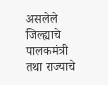असलेले जिल्ह्याचे पालकमंत्री तथा राज्याचे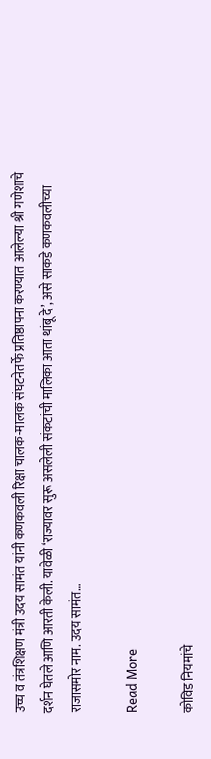उच्च व तंत्रशिक्षण मंत्री उदय सामंत यांनी कणकवली रिक्षा चालक-मालक संघटनेतर्फे प्रतिष्ठापना करण्यात आलेल्या श्री गणेशाचे दर्शन घेतले आणि आरती केली. यावेळी ‘राज्यावर सुरू असलेली संकटांची मालिका आता थांबू दे’, असे साकडे कणकवलीच्या राजासमोर नाम. उदय सामंत…

Read More

कोविड नियमांचे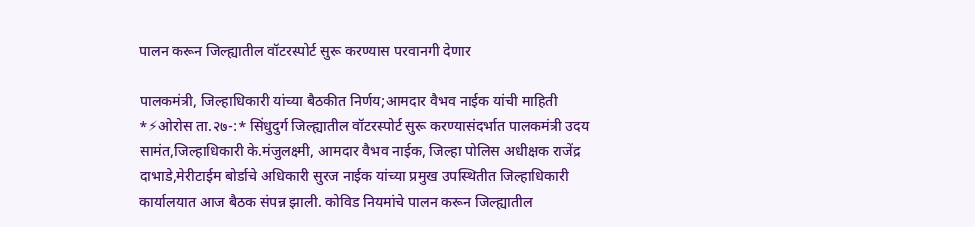पालन करून जिल्ह्यातील वॉटरस्पोर्ट सुरू करण्यास परवानगी देणार

पालकमंत्री, जिल्हाधिकारी यांच्या बैठकीत निर्णय;आमदार वैभव नाईक यांची माहिती *⚡ओरोस ता.२७-:* सिंधुदुर्ग जिल्ह्यातील वॉटरस्पोर्ट सुरू करण्यासंदर्भात पालकमंत्री उदय सामंत,जिल्हाधिकारी के.मंजुलक्ष्मी, आमदार वैभव नाईक, जिल्हा पोलिस अधीक्षक राजेंद्र दाभाडे,मेरीटाईम बोर्डाचे अधिकारी सुरज नाईक यांच्या प्रमुख उपस्थितीत जिल्हाधिकारी कार्यालयात आज बैठक संपन्न झाली. कोविड नियमांचे पालन करून जिल्ह्यातील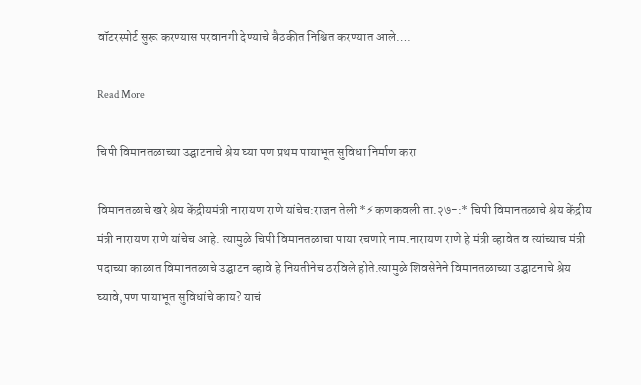वॉटरस्पोर्ट सुरू करण्यास परवानगी देण्याचे बैठकीत निश्चित करण्यात आले….

Read More

चिपी विमानतळाच्या उद्घाटनाचे श्रेय घ्या पण प्रथम पायाभूत सुविधा निर्माण करा

विमानतळाचे खरे श्रेय केंद्रीयमंत्री नारायण राणे यांचेच:राजन तेली *⚡कणकवली ता.२७-:* चिपी विमानतळाचे श्रेय केंद्रीय मंत्री नारायण राणे यांचेच आहे. त्यामुळे चिपी विमानतळाचा पाया रचणारे नाम.नारायण राणे हे मंत्री व्हावेत व त्यांच्याच मंत्री पदाच्या काळात विमानतळाचे उद्घाटन व्हावे हे नियतीनेच ठरविले होते.त्यामुळे शिवसेनेने विमानतळाच्या उद्घाटनाचे श्रेय घ्यावे,पण पायाभूत सुविधांचे काय? याचं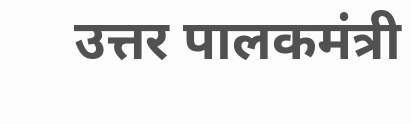उत्तर पालकमंत्री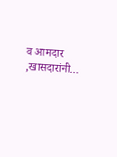व आमदार ,खासदारांनी…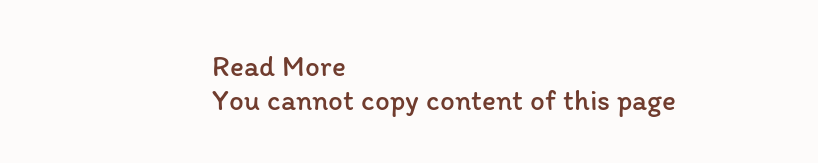Read More
You cannot copy content of this page